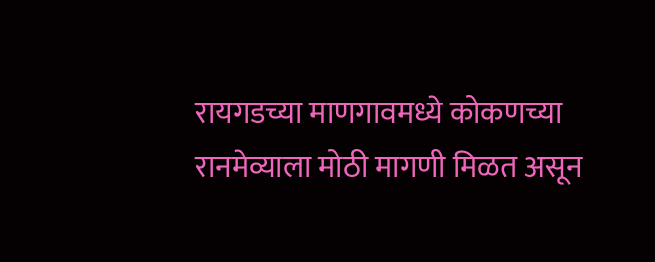रायगडच्या माणगावमध्ये कोकणच्या रानमेव्याला मोठी मागणी मिळत असून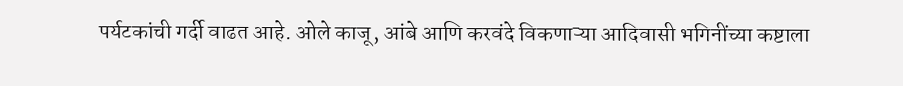पर्यटकांची गर्दी वाढत आहे. ओले काजू, आंबे आणि करवंदे विकणाऱ्या आदिवासी भगिनींच्या कष्टाला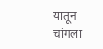यातून चांगला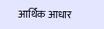आर्थिक आधार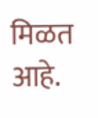मिळत आहे.